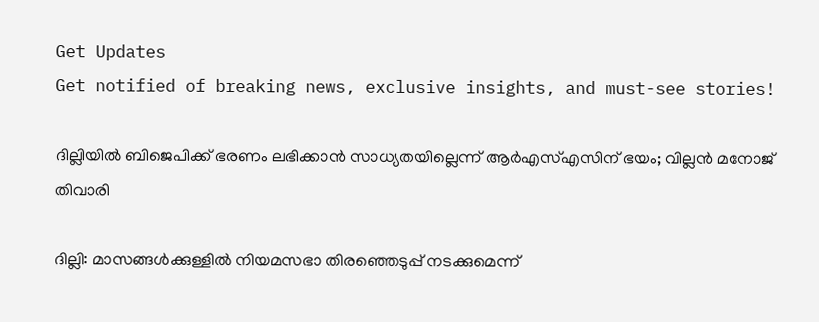Get Updates
Get notified of breaking news, exclusive insights, and must-see stories!

ദില്ലിയില്‍ ബിജെപിക്ക് ഭരണം ലഭിക്കാന്‍ സാധ്യതയില്ലെന്ന് ആര്‍എസ്എസിന് ഭയം; വില്ലന്‍ മനോജ് തിവാരി

ദില്ലി: മാസങ്ങള്‍ക്കുള്ളില്‍ നിയമസഭാ തിരഞ്ഞെടുപ്പ് നടക്കുമെന്ന്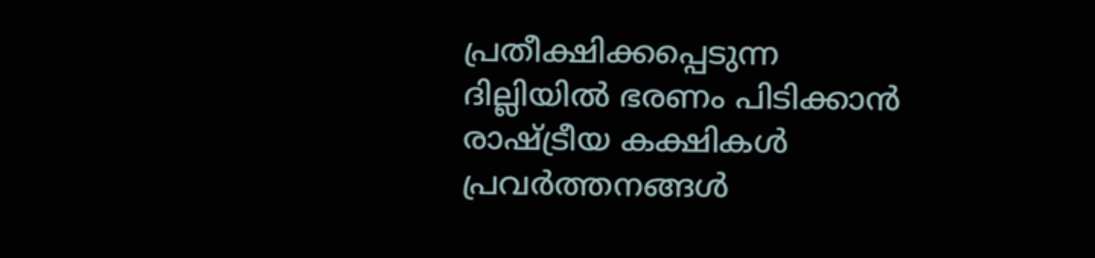പ്രതീക്ഷിക്കപ്പെടുന്ന ദില്ലിയില്‍ ഭരണം പിടിക്കാന്‍ രാഷ്ട്രീയ കക്ഷികള്‍ പ്രവര്‍ത്തനങ്ങള്‍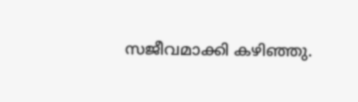സജീവമാക്കി കഴിഞ്ഞു.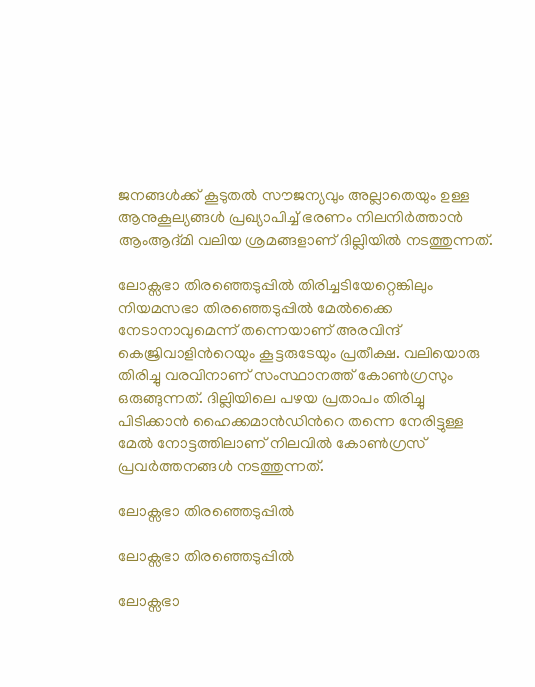ജനങ്ങള്‍ക്ക് കൂടുതല്‍ സൗജന്യവും അല്ലാതെയും ഉള്ള ആനുകൂല്യങ്ങള്‍ പ്രഖ്യാപിച്ച് ഭരണം നിലനിര്‍ത്താന്‍ ആംആദ്മി വലിയ ശ്രമങ്ങളാണ് ദില്ലിയില്‍ നടത്തുന്നത്.

ലോക്സഭാ തിരഞ്ഞെടുപ്പില്‍ തിരിച്ചടിയേറ്റെങ്കിലും നിയമസഭാ തിരഞ്ഞെടുപ്പില്‍ മേല്‍ക്കൈ നേടാനാവുമെന്ന് തന്നെയാണ് അരവിന്ദ് കെജ്രിവാളിന്‍റെയും കൂട്ടരുടേയും പ്രതീക്ഷ. വലിയൊരു തിരിച്ചു വരവിനാണ് സംസ്ഥാനത്ത് കോണ്‍ഗ്രസും ഒരുങ്ങുന്നത്. ദില്ലിയിലെ പഴയ പ്രതാപം തിരിച്ചു പിടിക്കാന്‍ ഹൈക്കമാന്‍ഡിന്‍റെ തന്നെ നേരിട്ടുള്ള മേല്‍ നോട്ടത്തിലാണ് നിലവില്‍ കോണ്‍ഗ്രസ് പ്രവര്‍ത്തനങ്ങള്‍ നടത്തുന്നത്.

ലോക്സഭാ തിരഞ്ഞെടുപ്പില്‍

ലോക്സഭാ തിരഞ്ഞെടുപ്പില്‍

ലോക്സഭാ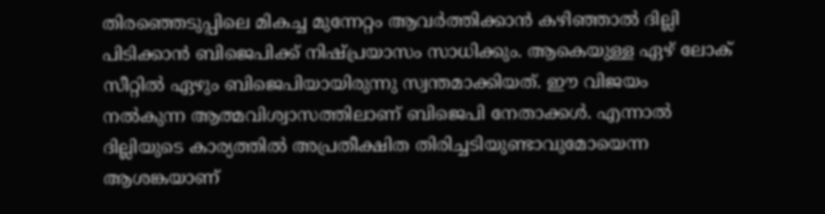തിരഞ്ഞെടുപ്പിലെ മികച്ച മുന്നേറ്റം ആവര്‍ത്തിക്കാന്‍ കഴിഞ്ഞാല്‍ ദില്ലി പിടിക്കാന്‍ ബിജെപിക്ക് നിഷ്പ്രയാസം സാധിക്കും. ആകെയുള്ള ഏഴ് ലോക് സീറ്റില്‍ ഏഴും ബിജെപിയായിരുന്നു സ്വന്തമാക്കിയത്. ഈ വിജയം നല്‍കുന്ന ആത്മവിശ്വാസത്തിലാണ് ബിജെപി നേതാക്കള്‍. എന്നാല്‍ ദില്ലിയുടെ കാര്യത്തില്‍ അപ്രതീക്ഷിത തിരിച്ചടിയുണ്ടാവുമോയെന്ന ആശങ്കയാണ്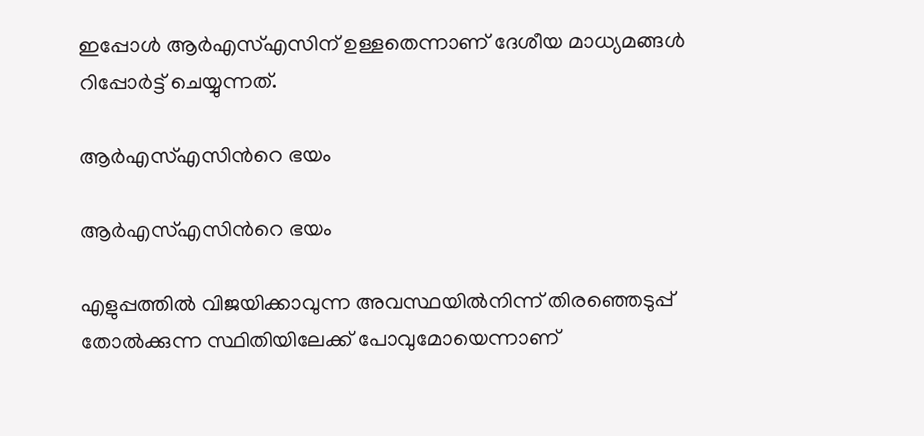ഇപ്പോള്‍ ആര്‍എസ്എസിന് ഉള്ളതെന്നാണ് ദേശീയ മാധ്യമങ്ങള്‍ റിപ്പോര്‍ട്ട് ചെയ്യുന്നത്.

ആര്‍എസ്എസിന്‍റെ ഭയം

ആര്‍എസ്എസിന്‍റെ ഭയം

എളുപ്പത്തില്‍ വിജയിക്കാവുന്ന അവസ്ഥയില്‍നിന്ന് തിരഞ്ഞെടുപ്പ് തോല്‍ക്കുന്ന സ്ഥിതിയിലേക്ക് പോവുമോയെന്നാണ്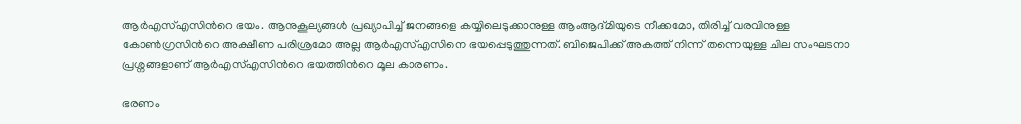ആര്‍എസ്എസിന്‍റെ ഭയം. ആനുകൂല്യങ്ങള്‍ പ്രഖ്യാപിച്ച് ജനങ്ങളെ കയ്യിലെടുക്കാനുള്ള ആംആദ്മിയുടെ നീക്കമോ, തിരിച്ച് വരവിനുള്ള കോണ്‍ഗ്രസിന്‍റെ അക്ഷീണ പരിശ്രമോ അല്ല ആര്‍എസ്എസിനെ ഭയപ്പെടുത്തുന്നത്. ബിജെപിക്ക് അകത്ത് നിന്ന് തന്നെയുള്ള ചില സംഘടനാ പ്രശ്നങ്ങളാണ് ആര്‍എസ്എസിന്‍റെ ഭയത്തിന്‍റെ മൂല കാരണം.

ഭരണം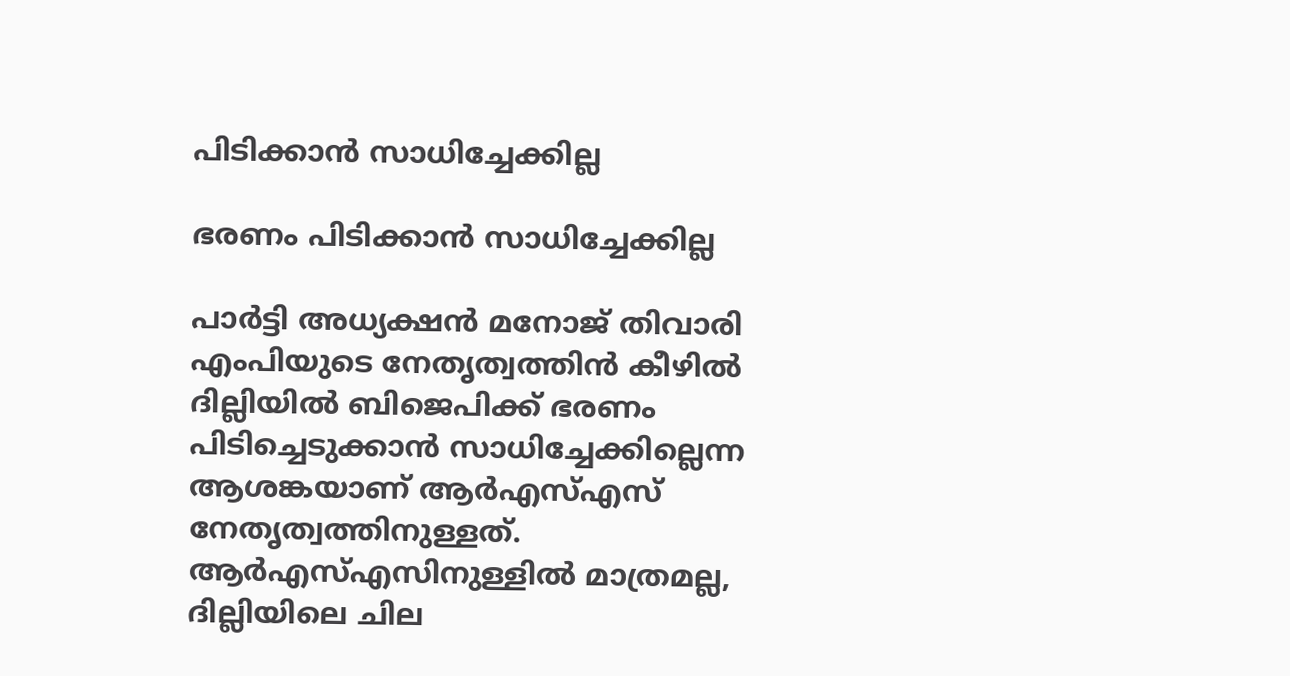പിടിക്കാന്‍ സാധിച്ചേക്കില്ല

ഭരണം പിടിക്കാന്‍ സാധിച്ചേക്കില്ല

പാര്‍ട്ടി അധ്യക്ഷന്‍ മനോജ് തിവാരി എംപിയുടെ നേതൃത്വത്തിന്‍ കീഴില്‍ ദില്ലിയില്‍ ബിജെപിക്ക് ഭരണം പിടിച്ചെടുക്കാന്‍ സാധിച്ചേക്കില്ലെന്ന ആശങ്കയാണ് ആര്‍എസ്എസ് നേതൃത്വത്തിനുള്ളത്. ആര്‍എസ്എസിനുള്ളില്‍ മാത്രമല്ല, ദില്ലിയിലെ ചില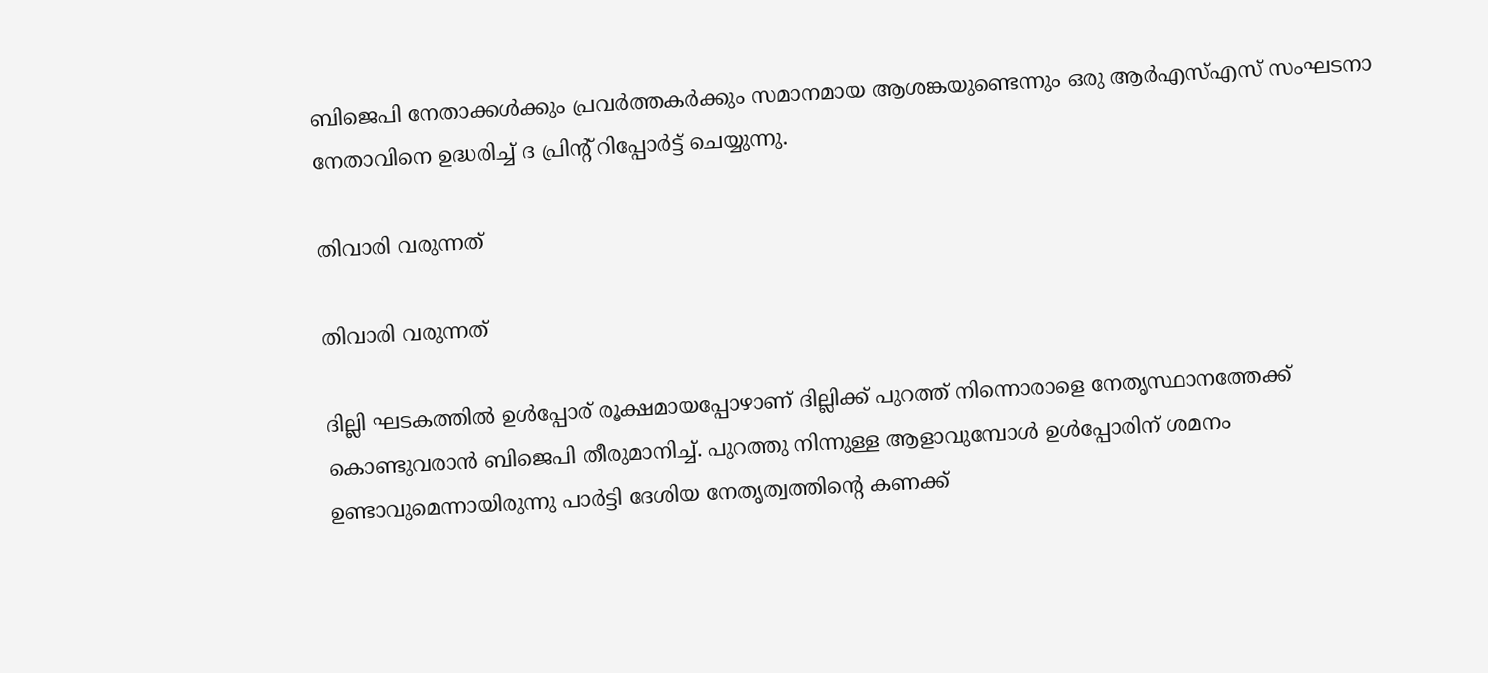ബിജെപി നേതാക്കള്‍ക്കും പ്രവര്‍ത്തകര്‍ക്കും സമാനമായ ആശങ്കയുണ്ടെന്നും ഒരു ആര്‍എസ്എസ് സംഘടനാ നേതാവിനെ ഉദ്ധരിച്ച് ദ പ്രിന്‍റ് റിപ്പോര്‍ട്ട് ചെയ്യുന്നു.

തിവാരി വരുന്നത്

തിവാരി വരുന്നത്

ദില്ലി ഘടകത്തില്‍ ഉള്‍പ്പോര് രൂക്ഷമായപ്പോഴാണ് ദില്ലിക്ക് പുറത്ത് നിന്നൊരാളെ നേതൃസ്ഥാനത്തേക്ക് കൊണ്ടുവരാന്‍ ബിജെപി തീരുമാനിച്ച്. പുറത്തു നിന്നുള്ള ആളാവുമ്പോള്‍ ഉള്‍പ്പോരിന് ശമനം ഉണ്ടാവുമെന്നായിരുന്നു പാര്‍ട്ടി ദേശിയ നേതൃത്വത്തിന്‍റെ കണക്ക്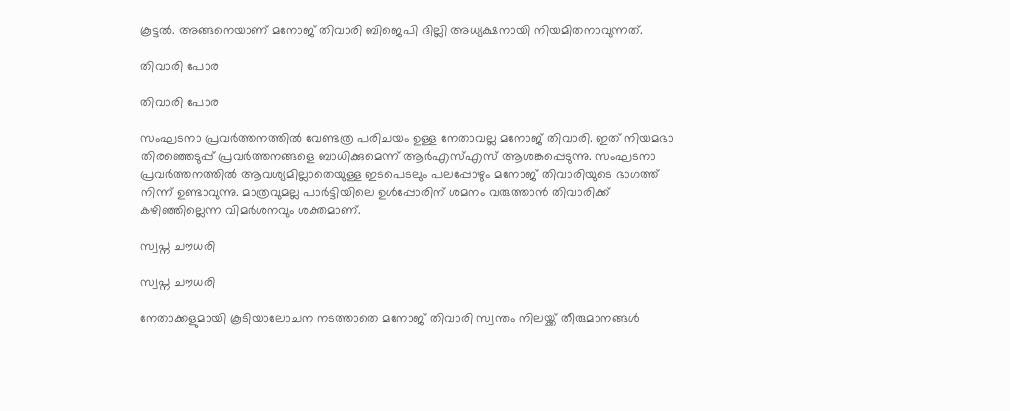കൂട്ടല്‍. അങ്ങനെയാണ് മനോജ് തിവാരി ബിജെപി ദില്ലി അധ്യക്ഷനായി നിയമിതനാവുന്നത്.

തിവാരി പോര

തിവാരി പോര

സംഘടനാ പ്രവര്‍ത്തനത്തില്‍ വേണ്ടത്ര പരിചയം ഉള്ള നേതാവല്ല മനോജ് തിവാരി. ഇത് നിയമഭാ തിരഞ്ഞെടുപ്പ് പ്രവര്‍ത്തനങ്ങളെ ബാധിക്കുമെന്ന് ആര്‍എസ്എസ് ആശങ്കപ്പെടുന്നു. സംഘടനാ പ്രവര്‍ത്തനത്തില്‍ ആവശ്യമില്ലാതെയുള്ള ഇടപെടലും പലപ്പോഴും മനോജ് തിവാരിയുടെ ഭാഗത്ത് നിന്ന് ഉണ്ടാവുന്നു. മാത്രവുമല്ല പാര്‍ട്ടിയിലെ ഉള്‍പ്പോരിന് ശമനം വരുത്താന്‍ തിവാരിക്ക് കഴിഞ്ഞില്ലെന്ന വിമര്‍ശനവും ശക്തമാണ്.

സ്വപ്ന ചൗധരി

സ്വപ്ന ചൗധരി

നേതാക്കളുമായി കൂടിയാലോചന നടത്താതെ മനോജ് തിവാരി സ്വന്തം നിലയ്ക്ക് തീരുമാനങ്ങള്‍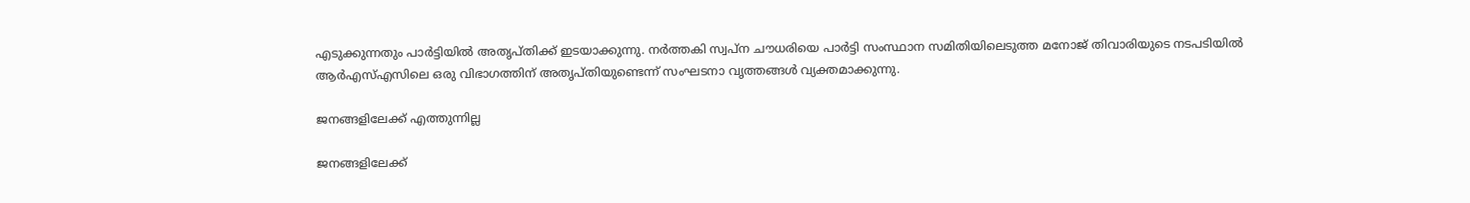എടുക്കുന്നതും പാര്‍ട്ടിയില്‍ അതൃപ്തിക്ക് ഇടയാക്കുന്നു. നര്‍ത്തകി സ്വപ്ന ചൗധരിയെ പാര്‍ട്ടി സംസ്ഥാന സമിതിയിലെടുത്ത മനോജ് തിവാരിയുടെ നടപടിയില്‍ ആര്‍എസ്എസിലെ ഒരു വിഭാഗത്തിന് അതൃപ്തിയുണ്ടെന്ന് സംഘടനാ വൃത്തങ്ങള്‍ വ്യക്തമാക്കുന്നു.

ജനങ്ങളിലേക്ക് എത്തുന്നില്ല

ജനങ്ങളിലേക്ക്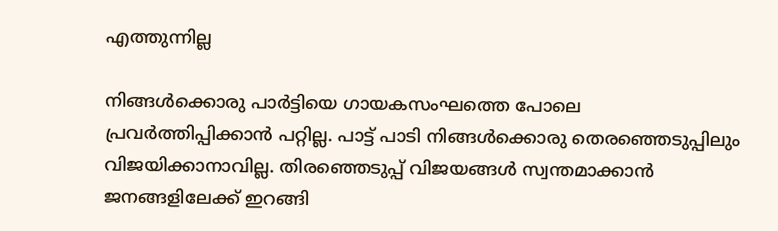എത്തുന്നില്ല

നിങ്ങള്‍ക്കൊരു പാര്‍ട്ടിയെ ഗായകസംഘത്തെ പോലെ പ്രവര്‍ത്തിപ്പിക്കാന്‍ പറ്റില്ല. പാട്ട് പാടി നിങ്ങള്‍ക്കൊരു തെരഞ്ഞെടുപ്പിലും വിജയിക്കാനാവില്ല. തിരഞ്ഞെടുപ്പ് വിജയങ്ങള്‍ സ്വന്തമാക്കാന്‍ ജനങ്ങളിലേക്ക് ഇറങ്ങി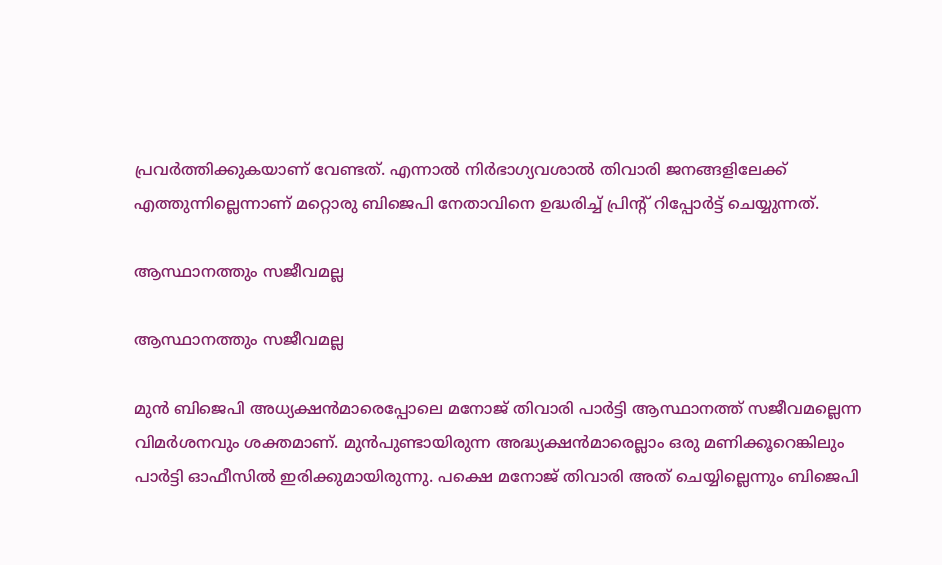പ്രവര്‍ത്തിക്കുകയാണ് വേണ്ടത്. എന്നാല്‍ നിര്‍ഭാഗ്യവശാല്‍ തിവാരി ജനങ്ങളിലേക്ക് എത്തുന്നില്ലെന്നാണ് മറ്റൊരു ബിജെപി നേതാവിനെ ഉദ്ധരിച്ച് പ്രിന്‍റ് റിപ്പോര്‍ട്ട് ചെയ്യുന്നത്.

ആസ്ഥാനത്തും സജീവമല്ല

ആസ്ഥാനത്തും സജീവമല്ല

മുന്‍ ബിജെപി അധ്യക്ഷന്‍മാരെപ്പോലെ മനോജ് തിവാരി പാര്‍ട്ടി ആസ്ഥാനത്ത് സജീവമല്ലെന്ന വിമര്‍ശനവും ശക്തമാണ്. മുന്‍പുണ്ടായിരുന്ന അദ്ധ്യക്ഷന്‍മാരെല്ലാം ഒരു മണിക്കൂറെങ്കിലും പാര്‍ട്ടി ഓഫീസില്‍ ഇരിക്കുമായിരുന്നു. പക്ഷെ മനോജ് തിവാരി അത് ചെയ്യില്ലെന്നും ബിജെപി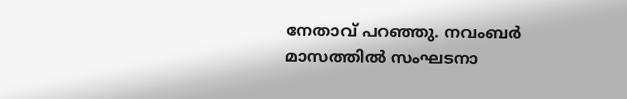നേതാവ് പറഞ്ഞു. നവംബര്‍ മാസത്തില്‍ സംഘടനാ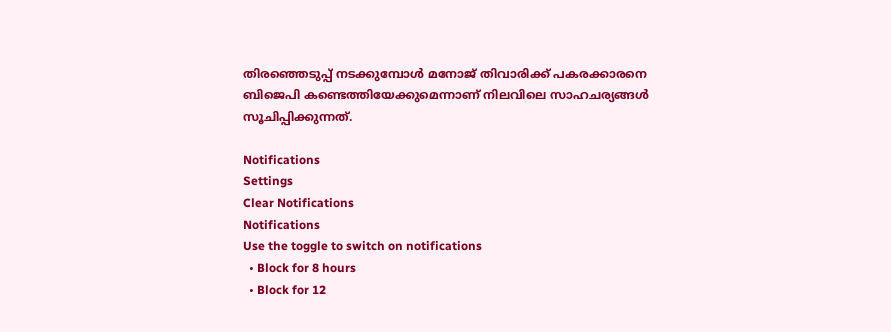തിരഞ്ഞെടുപ്പ് നടക്കുമ്പോള്‍ മനോജ് തിവാരിക്ക് പകരക്കാരനെ ബിജെപി കണ്ടെത്തിയേക്കുമെന്നാണ് നിലവിലെ സാഹചര്യങ്ങള്‍ സൂചിപ്പിക്കുന്നത്.

Notifications
Settings
Clear Notifications
Notifications
Use the toggle to switch on notifications
  • Block for 8 hours
  • Block for 12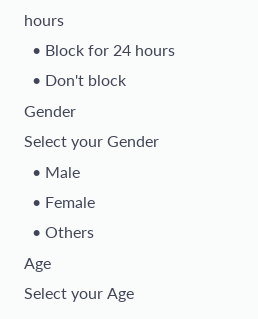hours
  • Block for 24 hours
  • Don't block
Gender
Select your Gender
  • Male
  • Female
  • Others
Age
Select your Age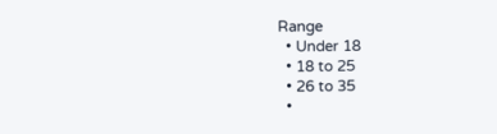Range
  • Under 18
  • 18 to 25
  • 26 to 35
  •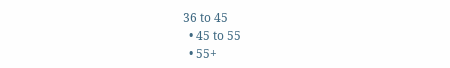36 to 45
  • 45 to 55
  • 55+